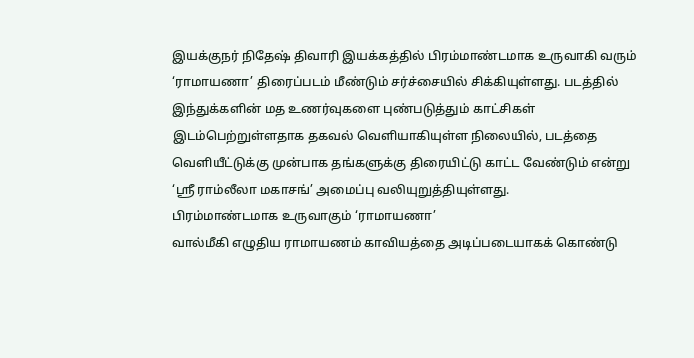இயக்குநர் நிதேஷ் திவாரி இயக்கத்தில் பிரம்மாண்டமாக உருவாகி வரும் ‘ராமாயணா’ திரைப்படம் மீண்டும் சர்ச்சையில் சிக்கியுள்ளது. படத்தில் இந்துக்களின் மத உணர்வுகளை புண்படுத்தும் காட்சிகள் இடம்பெற்றுள்ளதாக தகவல் வெளியாகியுள்ள நிலையில், படத்தை வெளியீட்டுக்கு முன்பாக தங்களுக்கு திரையிட்டு காட்ட வேண்டும் என்று ‘ஸ்ரீ ராம்லீலா மகாசங்’ அமைப்பு வலியுறுத்தியுள்ளது.
பிரம்மாண்டமாக உருவாகும் ‘ராமாயணா’
வால்மீகி எழுதிய ராமாயணம் காவியத்தை அடிப்படையாகக் கொண்டு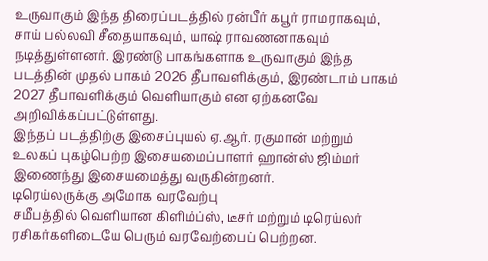உருவாகும் இந்த திரைப்படத்தில் ரன்பீர் கபூர் ராமராகவும், சாய் பல்லவி சீதையாகவும், யாஷ் ராவணனாகவும் நடித்துள்ளனர். இரண்டு பாகங்களாக உருவாகும் இந்த படத்தின் முதல் பாகம் 2026 தீபாவளிக்கும், இரண்டாம் பாகம் 2027 தீபாவளிக்கும் வெளியாகும் என ஏற்கனவே அறிவிக்கப்பட்டுள்ளது.
இந்தப் படத்திற்கு இசைப்புயல் ஏ.ஆர். ரகுமான் மற்றும் உலகப் புகழ்பெற்ற இசையமைப்பாளர் ஹான்ஸ் ஜிம்மர் இணைந்து இசையமைத்து வருகின்றனர்.
டிரெய்லருக்கு அமோக வரவேற்பு
சமீபத்தில் வெளியான கிளிம்ப்ஸ், டீசர் மற்றும் டிரெய்லர் ரசிகர்களிடையே பெரும் வரவேற்பைப் பெற்றன.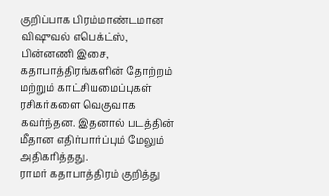குறிப்பாக பிரம்மாண்டமான விஷுவல் எபெக்ட்ஸ், பின்னணி இசை, கதாபாத்திரங்களின் தோற்றம் மற்றும் காட்சியமைப்புகள் ரசிகர்களை வெகுவாக கவர்ந்தன. இதனால் படத்தின் மீதான எதிர்பார்ப்பும் மேலும் அதிகரித்தது.
ராமர் கதாபாத்திரம் குறித்து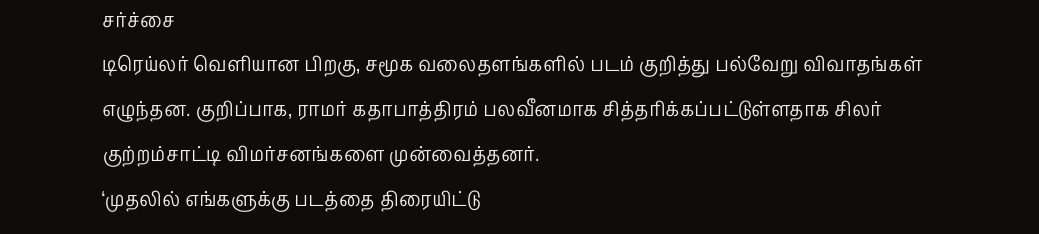சர்ச்சை
டிரெய்லர் வெளியான பிறகு, சமூக வலைதளங்களில் படம் குறித்து பல்வேறு விவாதங்கள் எழுந்தன. குறிப்பாக, ராமர் கதாபாத்திரம் பலவீனமாக சித்தரிக்கப்பட்டுள்ளதாக சிலர் குற்றம்சாட்டி விமர்சனங்களை முன்வைத்தனர்.
‘முதலில் எங்களுக்கு படத்தை திரையிட்டு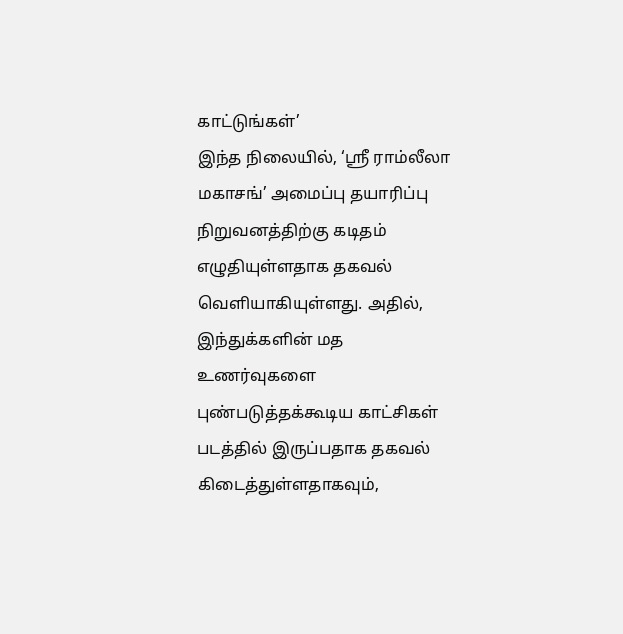காட்டுங்கள்’
இந்த நிலையில், ‘ஸ்ரீ ராம்லீலா மகாசங்’ அமைப்பு தயாரிப்பு நிறுவனத்திற்கு கடிதம் எழுதியுள்ளதாக தகவல் வெளியாகியுள்ளது. அதில், இந்துக்களின் மத உணர்வுகளை புண்படுத்தக்கூடிய காட்சிகள் படத்தில் இருப்பதாக தகவல் கிடைத்துள்ளதாகவும்,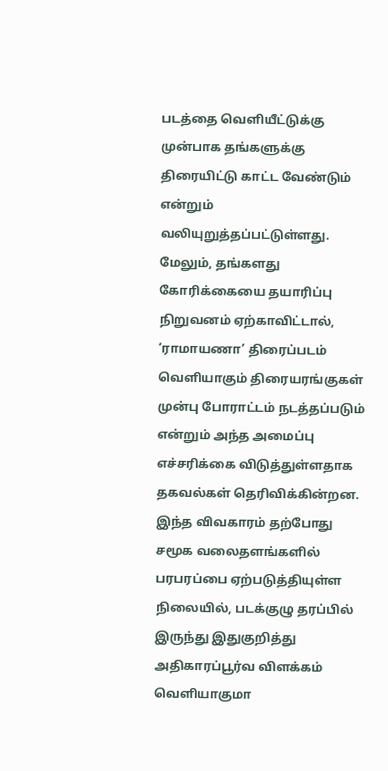படத்தை வெளியீட்டுக்கு முன்பாக தங்களுக்கு திரையிட்டு காட்ட வேண்டும் என்றும் வலியுறுத்தப்பட்டுள்ளது. மேலும், தங்களது கோரிக்கையை தயாரிப்பு நிறுவனம் ஏற்காவிட்டால், ‘ராமாயணா’ திரைப்படம் வெளியாகும் திரையரங்குகள் முன்பு போராட்டம் நடத்தப்படும் என்றும் அந்த அமைப்பு எச்சரிக்கை விடுத்துள்ளதாக தகவல்கள் தெரிவிக்கின்றன. இந்த விவகாரம் தற்போது சமூக வலைதளங்களில் பரபரப்பை ஏற்படுத்தியுள்ள நிலையில், படக்குழு தரப்பில் இருந்து இதுகுறித்து அதிகாரப்பூர்வ விளக்கம் வெளியாகுமா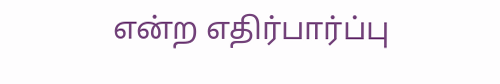என்ற எதிர்பார்ப்பு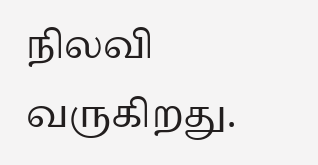நிலவி வருகிறது.